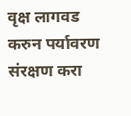वृक्ष लागवड करुन पर्यावरण संरक्षण करा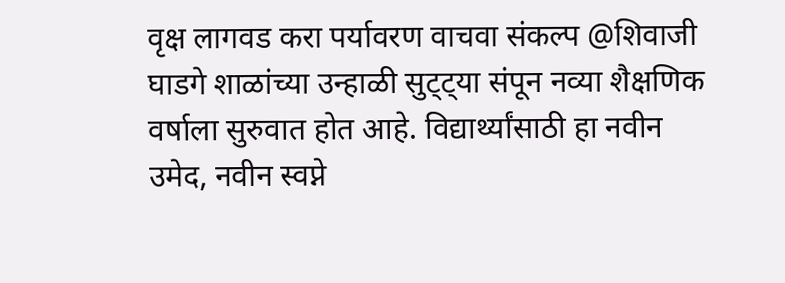वृक्ष लागवड करा पर्यावरण वाचवा संकल्प @शिवाजी घाडगे शाळांच्या उन्हाळी सुट्ट्या संपून नव्या शैक्षणिक वर्षाला सुरुवात होत आहे. विद्यार्थ्यांसाठी हा नवीन उमेद, नवीन स्वप्ने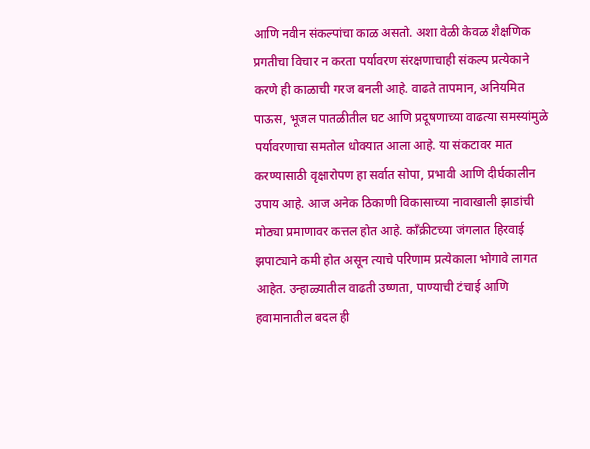आणि नवीन संकल्पांचा काळ असतो. अशा वेळी केवळ शैक्षणिक प्रगतीचा विचार न करता पर्यावरण संरक्षणाचाही संकल्प प्रत्येकाने करणे ही काळाची गरज बनली आहे. वाढते तापमान, अनियमित पाऊस, भूजल पातळीतील घट आणि प्रदूषणाच्या वाढत्या समस्यांमुळे पर्यावरणाचा समतोल धोक्यात आला आहे. या संकटावर मात करण्यासाठी वृक्षारोपण हा सर्वात सोपा, प्रभावी आणि दीर्घकालीन उपाय आहे. आज अनेक ठिकाणी विकासाच्या नावाखाली झाडांची मोठ्या प्रमाणावर कत्तल होत आहे. काँक्रीटच्या जंगलात हिरवाई झपाट्याने कमी होत असून त्याचे परिणाम प्रत्येकाला भोगावे लागत आहेत. उन्हाळ्यातील वाढती उष्णता, पाण्याची टंचाई आणि हवामानातील बदल ही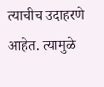त्याचीच उदाहरणे आहेत. त्यामुळे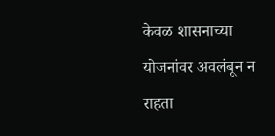केवळ शासनाच्या योजनांवर अवलंबून न राहता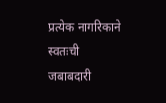प्रत्येक नागरिकाने स्वतःची जबाबदारी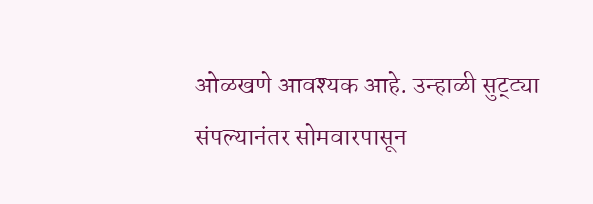ओळखणे आवश्यक आहे. उन्हाळी सुट्ट्या संपल्यानंतर सोमवारपासून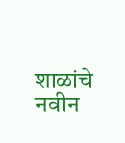शाळांचे नवीन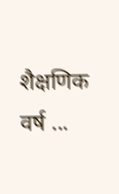शैक्षणिक वर्ष ...